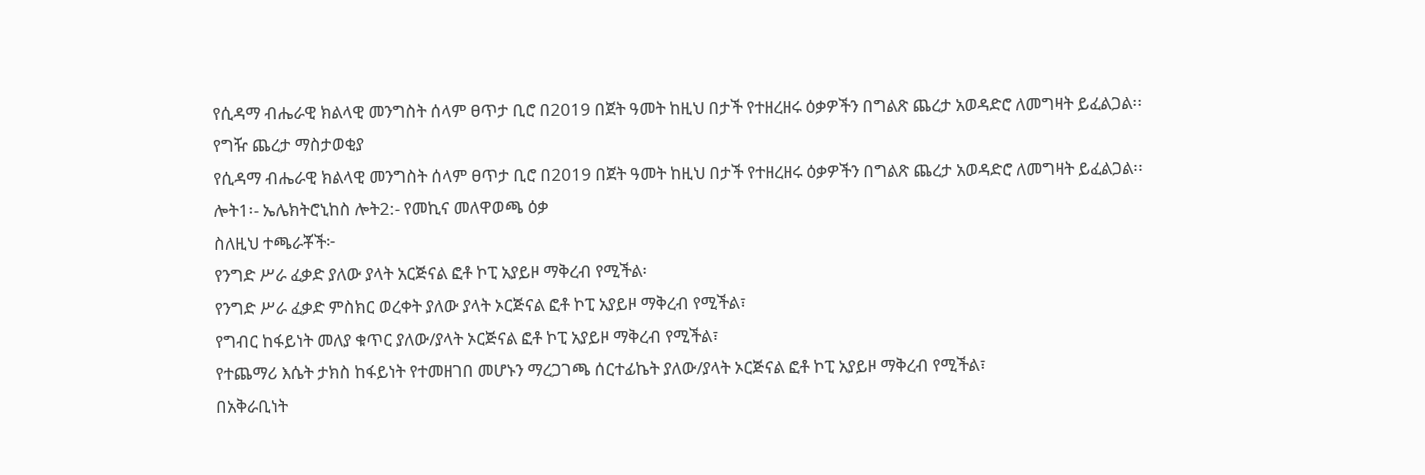የሲዳማ ብሔራዊ ክልላዊ መንግስት ሰላም ፀጥታ ቢሮ በ2019 በጀት ዓመት ከዚህ በታች የተዘረዘሩ ዕቃዎችን በግልጽ ጨረታ አወዳድሮ ለመግዛት ይፈልጋል፡፡
የግዥ ጨረታ ማስታወቂያ
የሲዳማ ብሔራዊ ክልላዊ መንግስት ሰላም ፀጥታ ቢሮ በ2019 በጀት ዓመት ከዚህ በታች የተዘረዘሩ ዕቃዎችን በግልጽ ጨረታ አወዳድሮ ለመግዛት ይፈልጋል፡፡
ሎት1፡- ኤሌክትሮኒከስ ሎት2:- የመኪና መለዋወጫ ዕቃ
ስለዚህ ተጫራቾች፦
የንግድ ሥራ ፈቃድ ያለው ያላት አርጅናል ፎቶ ኮፒ አያይዞ ማቅረብ የሚችል፡
የንግድ ሥራ ፈቃድ ምስክር ወረቀት ያለው ያላት ኦርጅናል ፎቶ ኮፒ አያይዞ ማቅረብ የሚችል፣
የግብር ከፋይነት መለያ ቁጥር ያለው/ያላት ኦርጅናል ፎቶ ኮፒ አያይዞ ማቅረብ የሚችል፣
የተጨማሪ እሴት ታክስ ከፋይነት የተመዘገበ መሆኑን ማረጋገጫ ሰርተፊኬት ያለው/ያላት ኦርጅናል ፎቶ ኮፒ አያይዞ ማቅረብ የሚችል፣
በአቅራቢነት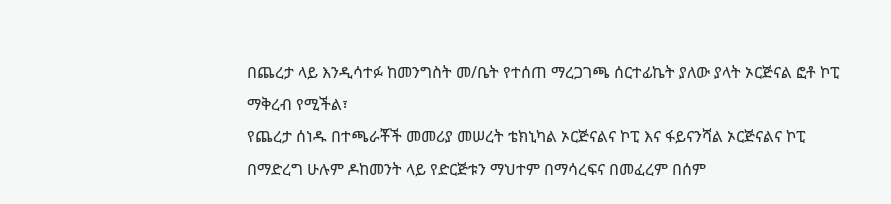በጨረታ ላይ እንዲሳተፉ ከመንግስት መ/ቤት የተሰጠ ማረጋገጫ ሰርተፊኬት ያለው ያላት ኦርጅናል ፎቶ ኮፒ ማቅረብ የሚችል፣
የጨረታ ሰነዱ በተጫራቾች መመሪያ መሠረት ቴክኒካል ኦርጅናልና ኮፒ እና ፋይናንሻል ኦርጅናልና ኮፒ በማድረግ ሁሉም ዶከመንት ላይ የድርጅቱን ማህተም በማሳረፍና በመፈረም በሰም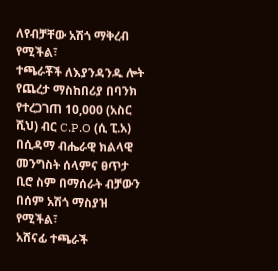ለየብቻቸው አሽጎ ማቅረብ የሚችል፣
ተጫራቾች ለእያንዳንዱ ሎት የጨረታ ማስከበሪያ በባንክ የተረጋገጠ 10,000 (አስር ሺህ) ብር C.P.O (ሲ ፒ.አ) በሲዳማ ብሔራዊ ክልላዊ መንግስት ሰላምና ፀጥታ ቢሮ ስም በማሰራት ብቻውን በሰም አሽጎ ማስያዝ የሚችል፣
አሸናፊ ተጫራች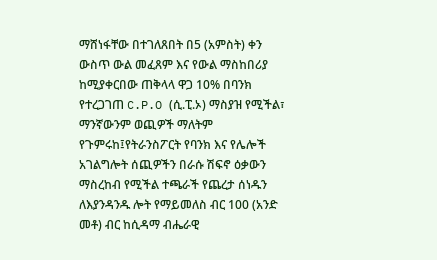ማሸነፋቸው በተገለጸበት በ5 (አምስት) ቀን ውስጥ ውል መፈጸም እና የውል ማስከበሪያ ከሚያቀርበው ጠቅላላ ዋጋ 10% በባንክ የተረጋገጠ C.P.O (ሲ.ፒ.ኦ) ማስያዝ የሚችል፣
ማንኛውንም ወጪዎች ማለትም የጉምሩከ፤የትራንስፖርት የባንክ እና የሌሎች አገልግሎት ሰጪዎችን በራሱ ሽፍኖ ዕቃውን ማስረከብ የሚችል ተጫራች የጨረታ ሰነዱን ለእያንዳንዱ ሎት የማይመለስ ብር 100 (አንድ መቶ) ብር ከሲዳማ ብሔራዊ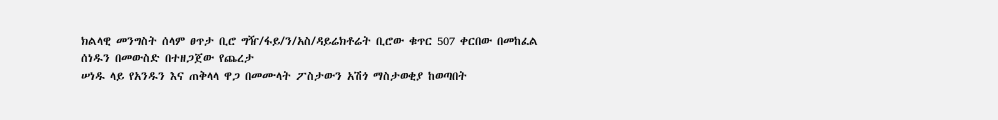ክልላዊ መንግስት ሰላም ፀጥታ ቢሮ ግዥ/ፋይ/ን/አስ/ዳይሬክቶሬት ቢሮው ቁጥር 507 ቀርበው በመከፈል ሰነዱን በመውስድ በተዘጋጀው የጨረታ
ሠነዱ ላይ የአንዱን እና ጠቅላላ ዋጋ በመሙላት ፖስታውን አሽጎ ማስታወቂያ ከወጣበት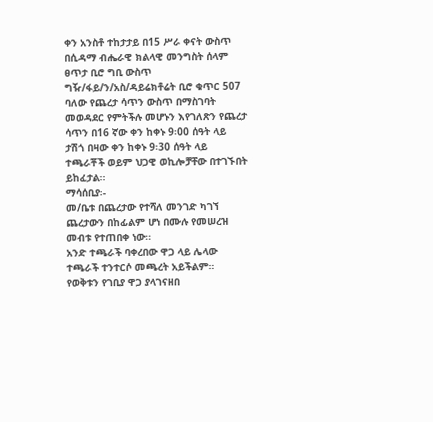ቀን አንስቶ ተከታታይ በ15 ሥራ ቀናት ውስጥ በሲዳማ ብሔራዊ ክልላዊ መንግስት ሰላም ፀጥታ ቢሮ ግቢ ውስጥ ግዥ/ፋይ/ን/አስ/ዳይሬክቶሬት ቢሮ ቁጥር 507 ባለው የጨረታ ሳጥን ውስጥ በማስገባት መወዳደር የምትችሉ መሆኑን እየገለጽን የጨረታ ሳጥን በ16 ኛው ቀን ከቀኑ 9፡00 ሰዓት ላይ ታሽጎ በዛው ቀን ከቀኑ 9፡30 ሰዓት ላይ ተጫራቾች ወይም ህጋዊ ወኪሎቻቸው በተገኙበት ይከፈታል፡፡
ማሳሰቢያ፡-
መ/ቤቱ በጨረታው የተሻለ መንገድ ካገኘ ጨረታውን በከፊልም ሆነ በሙሉ የመሠረዝ መብቱ የተጠበቀ ነው፡፡
አንድ ተጫራች ባቀረበው ዋጋ ላይ ሌላው ተጫራች ተንተርሶ መጫረት አይችልም።
የወቅቱን የገቢያ ዋጋ ያላገናዘበ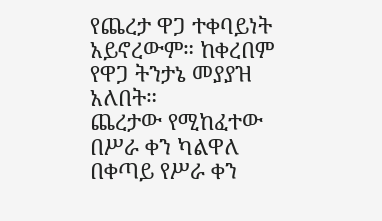የጨረታ ዋጋ ተቀባይነት አይኖረውም። ከቀረበም የዋጋ ትንታኔ መያያዝ አለበት።
ጨረታው የሚከፈተው በሥራ ቀን ካልዋለ በቀጣይ የሥራ ቀን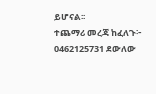ይሆናል፡፡
ተጨማሪ መረጃ ከፈለጉ፦ 0462125731 ደውለው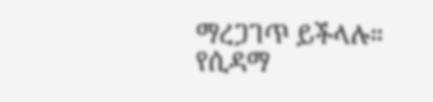ማረጋገጥ ይችላሉ።
የሲዳማ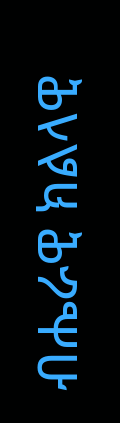ብሔራዊ ክልላዊ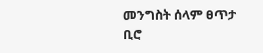መንግስት ሰላም ፀጥታ ቢሮ